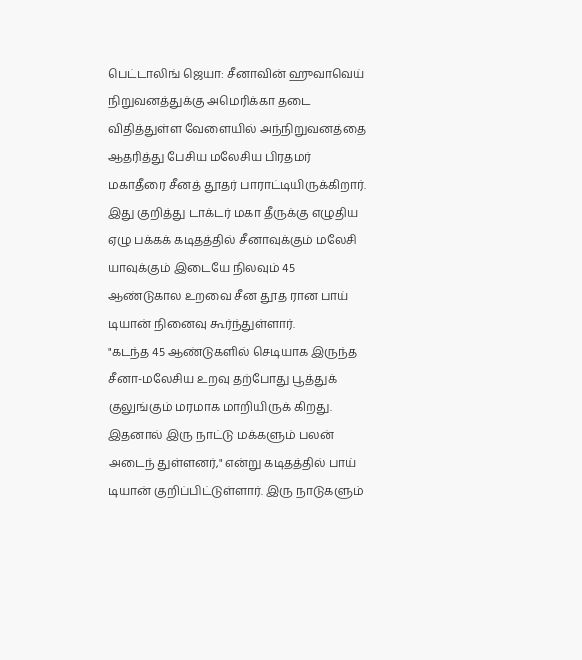பெட்டாலிங் ஜெயா: சீனாவின் ஹுவாவெய் நிறுவனத்துக்கு அமெரிக்கா தடை விதித்துள்ள வேளையில் அந்நிறுவனத்தை ஆதரித்து பேசிய மலேசிய பிரதமர் மகாதீரை சீனத் தூதர் பாராட்டியிருக்கிறார்.
இது குறித்து டாக்டர் மகா தீருக்கு எழுதிய ஏழு பக்கக் கடிதத்தில் சீனாவுக்கும் மலேசி யாவுக்கும் இடையே நிலவும் 45 ஆண்டுகால உறவை சீன தூத ரான பாய் டியான் நினைவு கூர்ந்துள்ளார்.
"கடந்த 45 ஆண்டுகளில் செடியாக இருந்த சீனா-மலேசிய உறவு தற்போது பூத்துக் குலுங்கும் மரமாக மாறியிருக் கிறது. இதனால் இரு நாட்டு மக்களும் பலன் அடைந் துள்ளனர்," என்று கடிதத்தில் பாய் டியான் குறிப்பிட்டுள்ளார். இரு நாடுகளும்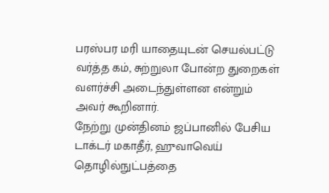பரஸ்பர மரி யாதையுடன் செயல்பட்டு வர்த்த கம், சுற்றுலா போன்ற துறைகள் வளர்ச்சி அடைந்துள்ளன என்றும் அவர் கூறினார்.
நேற்று முன்தினம் ஜப்பானில் பேசிய டாக்டர் மகாதீர், ஹுவாவெய் தொழில்நுட்பத்தை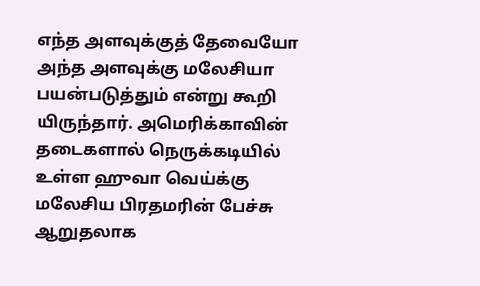எந்த அளவுக்குத் தேவையோ அந்த அளவுக்கு மலேசியா பயன்படுத்தும் என்று கூறி யிருந்தார். அமெரிக்காவின் தடைகளால் நெருக்கடியில் உள்ள ஹுவா வெய்க்கு மலேசிய பிரதமரின் பேச்சு ஆறுதலாக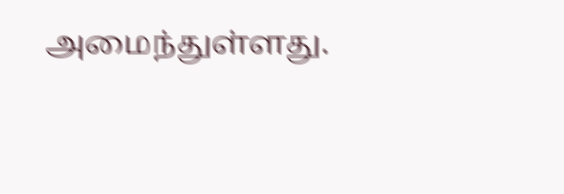அமைந்துள்ளது.